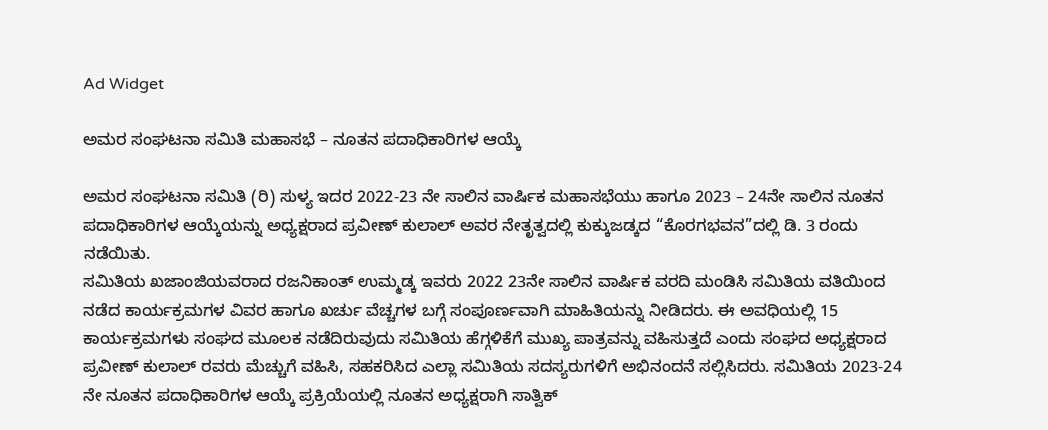Ad Widget

ಅಮರ ಸಂಘಟನಾ ಸಮಿತಿ ಮಹಾಸಭೆ – ನೂತನ ಪದಾಧಿಕಾರಿಗಳ ಆಯ್ಕೆ

ಅಮರ ಸಂಘಟನಾ ಸಮಿತಿ (ರಿ) ಸುಳ್ಯ ಇದರ 2022-23 ನೇ ಸಾಲಿನ ವಾರ್ಷಿಕ ಮಹಾಸಭೆಯು ಹಾಗೂ 2023 – 24ನೇ ಸಾಲಿನ ನೂತನ ಪದಾಧಿಕಾರಿಗಳ ಆಯ್ಕೆಯನ್ನು ಅಧ್ಯಕ್ಷರಾದ ಪ್ರವೀಣ್ ಕುಲಾಲ್ ಅವರ ನೇತೃತ್ವದಲ್ಲಿ ಕುಕ್ಕುಜಡ್ಕದ “ಕೊರಗಭವನ”ದಲ್ಲಿ ಡಿ. 3 ರಂದು ನಡೆಯಿತು.
ಸಮಿತಿಯ ಖಜಾಂಜಿಯವರಾದ ರಜನಿಕಾಂತ್ ಉಮ್ಮಡ್ಕ ಇವರು 2022 23ನೇ ಸಾಲಿನ ವಾರ್ಷಿಕ ವರದಿ ಮಂಡಿಸಿ ಸಮಿತಿಯ ವತಿಯಿಂದ ನಡೆದ ಕಾರ್ಯಕ್ರಮಗಳ ವಿವರ ಹಾಗೂ ಖರ್ಚು ವೆಚ್ಚಗಳ ಬಗ್ಗೆ ಸಂಪೂರ್ಣವಾಗಿ ಮಾಹಿತಿಯನ್ನು ನೀಡಿದರು. ಈ ಅವಧಿಯಲ್ಲಿ 15 ಕಾರ್ಯಕ್ರಮಗಳು ಸಂಘದ ಮೂಲಕ ನಡೆದಿರುವುದು ಸಮಿತಿಯ ಹೆಗ್ಗಳಿಕೆಗೆ ಮುಖ್ಯ ಪಾತ್ರವನ್ನು ವಹಿಸುತ್ತದೆ ಎಂದು ಸಂಘದ ಅಧ್ಯಕ್ಷರಾದ ಪ್ರವೀಣ್ ಕುಲಾಲ್ ರವರು ಮೆಚ್ಚುಗೆ ವಹಿಸಿ, ಸಹಕರಿಸಿದ ಎಲ್ಲಾ ಸಮಿತಿಯ ಸದಸ್ಯರುಗಳಿಗೆ ಅಭಿನಂದನೆ ಸಲ್ಲಿಸಿದರು. ಸಮಿತಿಯ 2023-24 ನೇ ನೂತನ ಪದಾಧಿಕಾರಿಗಳ ಆಯ್ಕೆ ಪ್ರಕ್ರಿಯೆಯಲ್ಲಿ ನೂತನ ಅಧ್ಯಕ್ಷರಾಗಿ ಸಾತ್ವಿಕ್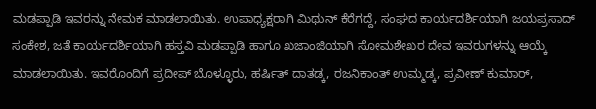ಮಡಪ್ಪಾಡಿ ಇವರನ್ನು ನೇಮಕ ಮಾಡಲಾಯಿತು. ಉಪಾಧ್ಯಕ್ಷರಾಗಿ ಮಿಥುನ್ ಕೆರೆಗದ್ದೆ, ಸಂಘದ ಕಾರ್ಯದರ್ಶಿಯಾಗಿ ಜಯಪ್ರಸಾದ್ ಸಂಕೇಶ, ಜತೆ ಕಾರ್ಯದರ್ಶಿಯಾಗಿ ಹಸ್ತವಿ ಮಡಪ್ಪಾಡಿ ಹಾಗೂ ಖಜಾಂಜಿಯಾಗಿ ಸೋಮಶೇಖರ ದೇವ ಇವರುಗಳನ್ನು ಆಯ್ಕೆ ಮಾಡಲಾಯಿತು. ಇವರೊಂದಿಗೆ ಪ್ರದೀಪ್ ಬೊಳ್ಳೂರು, ಹರ್ಷಿತ್ ದಾತಡ್ಕ, ರಜನಿಕಾಂತ್ ಉಮ್ಮಡ್ಕ, ಪ್ರವೀಣ್ ಕುಮಾರ್,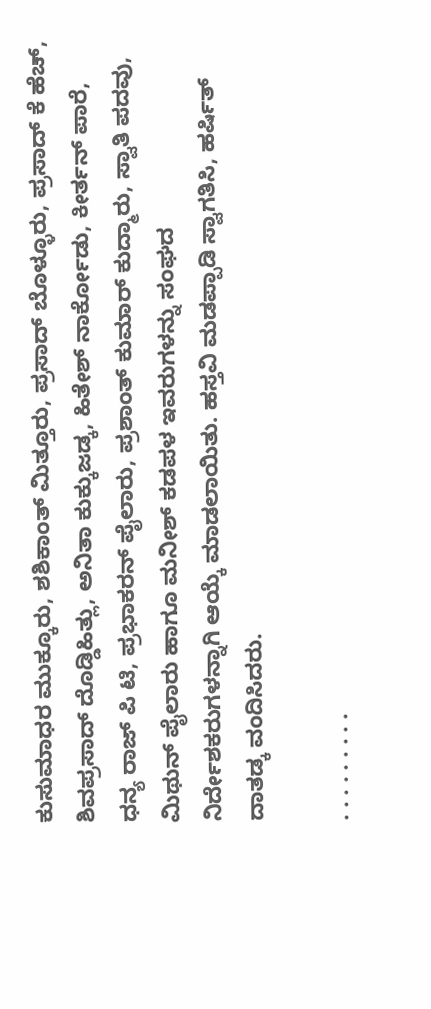ಕುಸುಮಾಧರ ಮುಕ್ಕೂರು, ಶಶಿಕಾಂತ್ ಮಿತ್ತೂರು, ಪ್ರಸಾದ್ ಬೊಳ್ಳೂರು, ಪ್ರಸಾದ್ ಕೆ ಹೆಚ್, ಶಿವಪ್ರಸಾದ್ ದೊಡ್ಡಿಹಿತ್ಲು, ಅನಿತಾ ಕುಕ್ಕುಜಡ್ಕ, ಹಿತೇಶ್ ನಾರ್ಕೋಡು, ಕೀರ್ತನ್ ಪಾರೆ, ಧನ್ಯ ರಾಜ್ ಪಿ ಟಿ, ಪ್ರಭಾಕರನ್ ಪೈಲಾರು, ಪ್ರಶಾಂತ್ ಕುಮಾರ್ ಕುದ್ಮಾರು, ಸ್ವಾತಿ ಪದವು, ಮಿಥುನ್ ಪೈಲಾರು ಹಾಗೂ ಮನೀಶ್ ಕಡಪಳ ಇವರುಗಳನ್ನು ಸಂಘದ ನಿರ್ದೇಶಕರುಗಳನ್ನಾಗಿ ಆಯ್ಕೆ ಮಾಡಲಾಯಿತು. ಹಸ್ತವಿ ಮಡಪ್ಪಾಡಿ ಸ್ವಾಗತಿಸಿ, ಹರ್ಷಿತ್ ದಾತಡ್ಕ ವಂದಿಸಿದರು.

. . . . . . . . .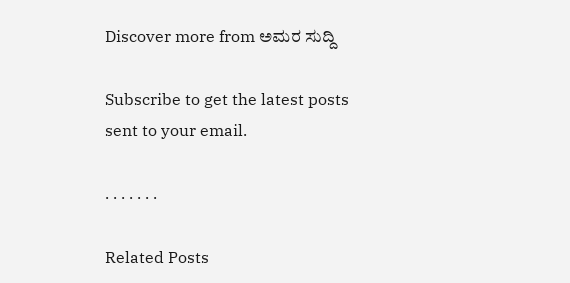Discover more from ಅಮರ ಸುದ್ದಿ

Subscribe to get the latest posts sent to your email.

. . . . . . .

Related Posts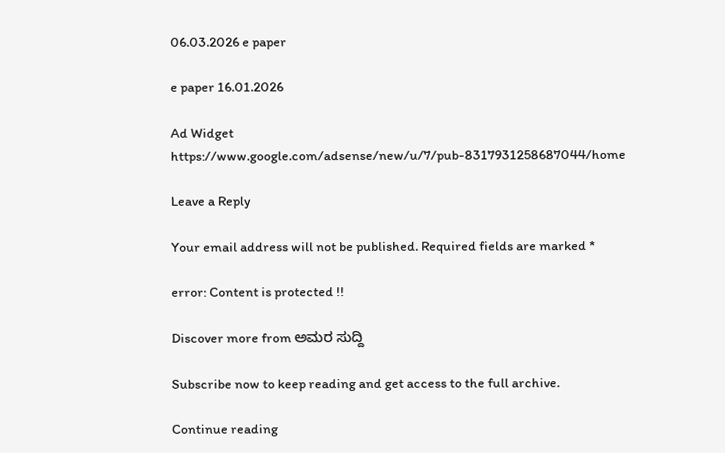06.03.2026 e paper

e paper 16.01.2026

Ad Widget
https://www.google.com/adsense/new/u/7/pub-8317931258687044/home

Leave a Reply

Your email address will not be published. Required fields are marked *

error: Content is protected !!

Discover more from ಅಮರ ಸುದ್ದಿ

Subscribe now to keep reading and get access to the full archive.

Continue reading